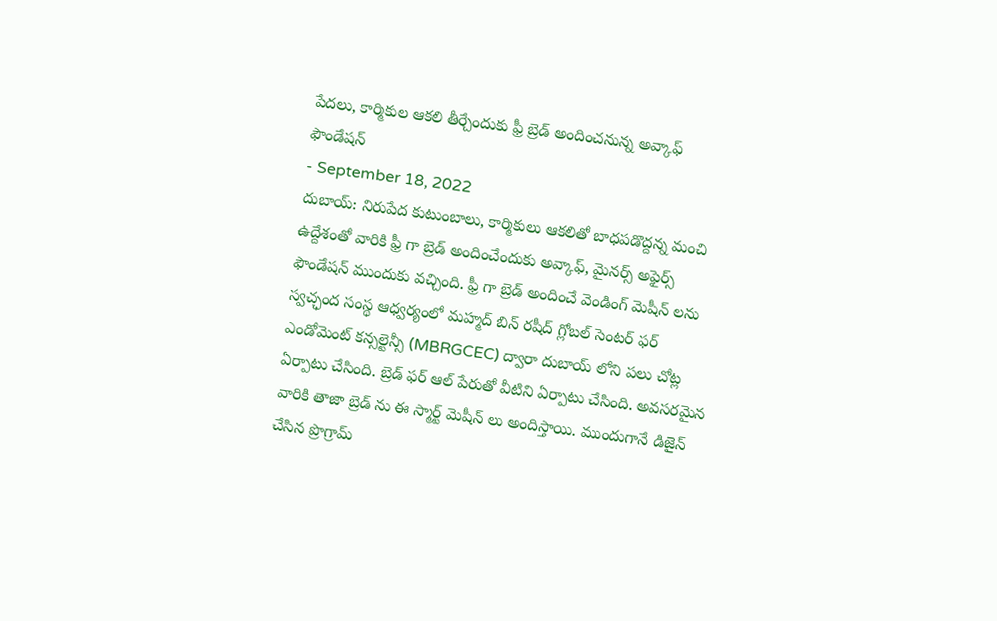పేదలు, కార్మికుల ఆకలి తీర్చేందుకు ఫ్రీ బ్రెడ్ అందించనున్న అవ్కాఫ్ ఫౌండేషన్
- September 18, 2022
దుబాయ్: నిరుపేద కుటుంబాలు, కార్మికులు ఆకలితో బాధపడొద్దన్న మంచి ఉద్దేశంతో వారికి ఫ్రీ గా బ్రెడ్ అందించేందుకు అవ్కాఫ్, మైనర్స్ అఫైర్స్ ఫౌండేషన్ ముందుకు వచ్చింది. ఫ్రీ గా బ్రెడ్ అందించే వెండింగ్ మెషీన్ లను స్వచ్ఛంద సంస్థ ఆధ్వర్యంలో మహ్మద్ బిన్ రషీద్ గ్లోబల్ సెంటర్ ఫర్ ఎండోమెంట్ కన్సల్టెన్సీ (MBRGCEC) ద్వారా దుబాయ్ లోని పలు చోట్ల ఏర్పాటు చేసింది. బ్రెడ్ ఫర్ ఆల్ పేరుతో వీటిని ఏర్పాటు చేసింది. అవసరమైన వారికి తాజా బ్రెడ్ ను ఈ స్మార్ట్ మెషీన్ లు అందిస్తాయి. ముందుగానే డిజైన్ చేసిన ప్రొగ్రామ్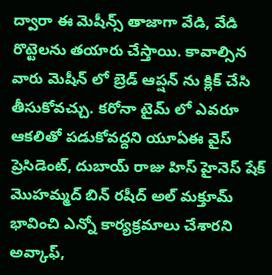ద్వారా ఈ మెషీన్స్ తాజాగా వేడి, వేడి రొట్టెలను తయారు చేస్తాయి. కావాల్సిన వారు మెషీన్ లో బ్రెడ్ ఆప్షన్ ను క్లిక్ చేసి తీసుకోవచ్చు. కరోనా టైమ్ లో ఎవరూ ఆకలితో పడుకోవద్దని యూఏఈ వైస్ ప్రెసిడెంట్, దుబాయ్ రాజు హిస్ హైనెస్ షేక్ మొహమ్మద్ బిన్ రషీద్ అల్ మక్తూమ్ భావించి ఎన్నో కార్యక్రమాలు చేశారని అవ్కాఫ్,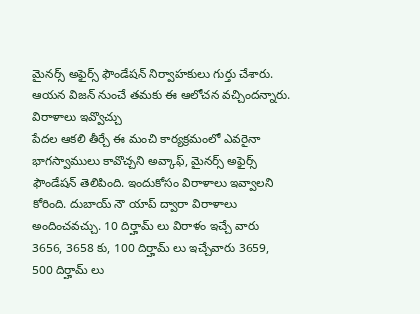మైనర్స్ అఫైర్స్ ఫౌండేషన్ నిర్వాహకులు గుర్తు చేశారు. ఆయన విజన్ నుంచే తమకు ఈ ఆలోచన వచ్చిందన్నారు.
విరాళాలు ఇవ్వొచ్చు
పేదల ఆకలి తీర్చే ఈ మంచి కార్యక్రమంలో ఎవరైనా భాగస్వాములు కావొచ్చని అవ్కాఫ్, మైనర్స్ అఫైర్స్ ఫౌండేషన్ తెలిపింది. ఇందుకోసం విరాళాలు ఇవ్వాలని కోరింది. దుబాయ్ నౌ యాప్ ద్వారా విరాళాలు అందించవచ్చు. 10 దిర్హామ్ లు విరాళం ఇచ్చే వారు 3656, 3658 కు, 100 దిర్హామ్ లు ఇచ్చేవారు 3659, 500 దిర్హామ్ లు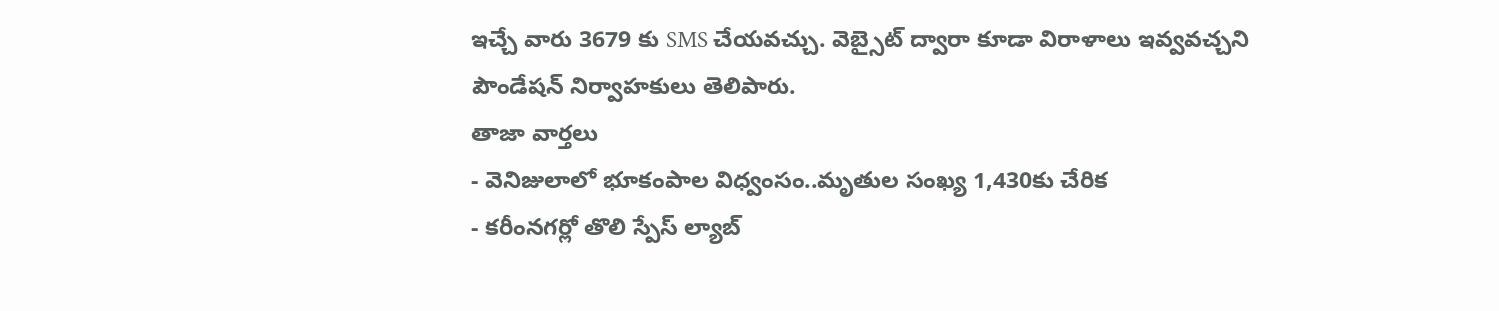ఇచ్చే వారు 3679 కు SMS చేయవచ్చు. వెబ్సైట్ ద్వారా కూడా విరాళాలు ఇవ్వవచ్చని పౌండేషన్ నిర్వాహకులు తెలిపారు.
తాజా వార్తలు
- వెనిజులాలో భూకంపాల విధ్వంసం..మృతుల సంఖ్య 1,430కు చేరిక
- కరీంనగర్లో తొలి స్పేస్ ల్యాబ్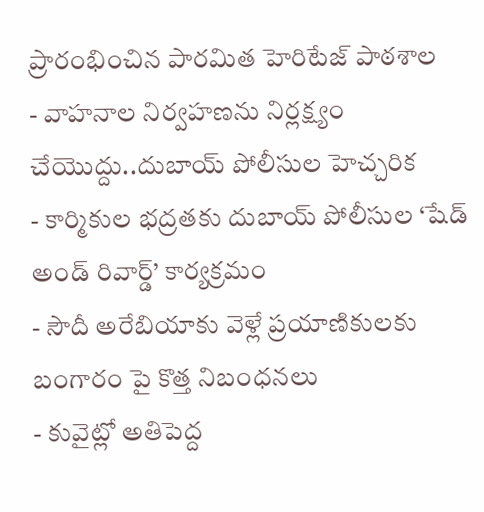ప్రారంభించిన పారమిత హెరిటేజ్ పాఠశాల
- వాహనాల నిర్వహణను నిర్లక్ష్యం చేయొద్దు..దుబాయ్ పోలీసుల హెచ్చరిక
- కార్మికుల భద్రతకు దుబాయ్ పోలీసుల ‘షేడ్ అండ్ రివార్డ్’ కార్యక్రమం
- సౌదీ అరేబియాకు వెళ్లే ప్రయాణికులకు బంగారం పై కొత్త నిబంధనలు
- కువైట్లో అతిపెద్ద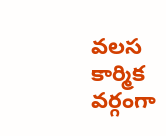వలస కార్మిక వర్గంగా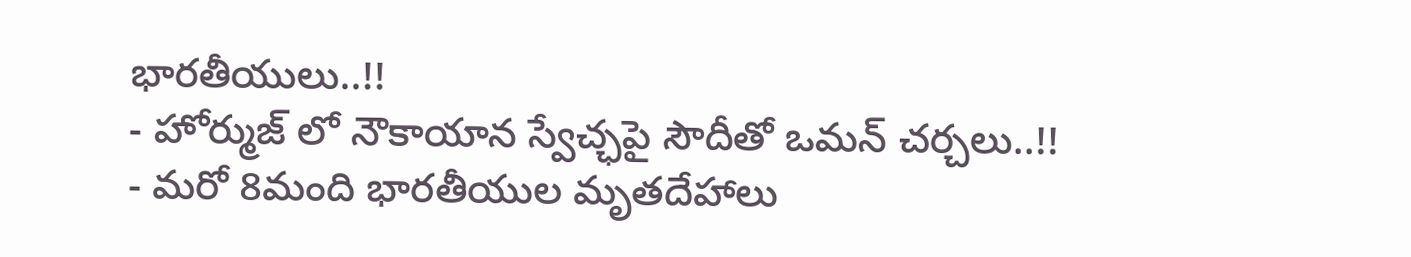భారతీయులు..!!
- హోర్ముజ్ లో నౌకాయాన స్వేచ్ఛపై సౌదీతో ఒమన్ చర్చలు..!!
- మరో 8మంది భారతీయుల మృతదేహాలు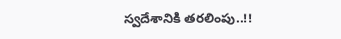స్వదేశానికి తరలింపు..!!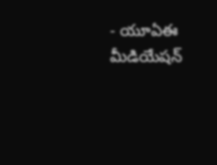- యూఏఈ మీడియేషన్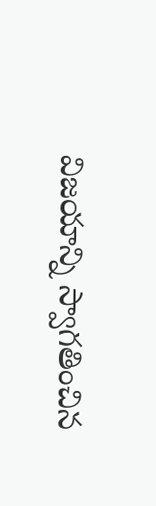విజయాన్ని స్వాగతించిన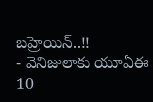బహ్రెయిన్..!!
- వెనిజులాకు యూఏఈ 10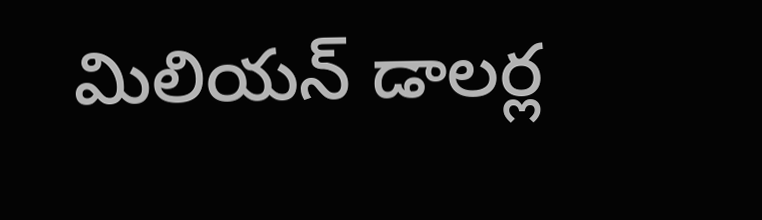మిలియన్ డాలర్ల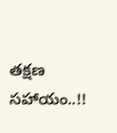తక్షణ సహాయం..!!